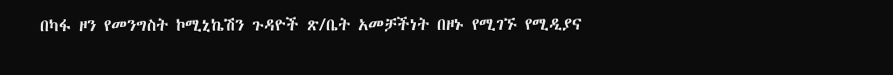በካፋ ዞን የመንግስት ኮሚኒኬሽን ጉዳዮች ጽ/ቤት አመቻችነት በዞኑ የሚገኙ የሚዲያና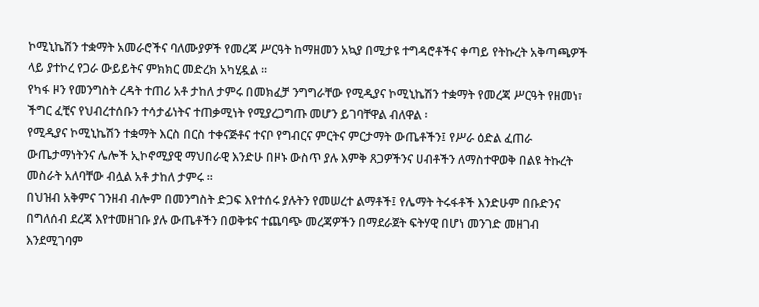ኮሚኒኬሽን ተቋማት አመራሮችና ባለሙያዎች የመረጃ ሥርዓት ከማዘመን አኳያ በሚታዩ ተግዳሮቶችና ቀጣይ የትኩረት አቅጣጫዎች ላይ ያተኮረ የጋራ ውይይትና ምክክር መድረክ አካሂዷል ፡፡
የካፋ ዞን የመንግስት ረዳት ተጠሪ አቶ ታከለ ታምሩ በመክፈቻ ንግግራቸው የሚዲያና ኮሚኒኬሽን ተቋማት የመረጃ ሥርዓት የዘመነ፣ ችግር ፈቺና የህብረተሰቡን ተሳታፊነትና ተጠቃሚነት የሚያረጋግጡ መሆን ይገባቸዋል ብለዋል ፡
የሚዲያና ኮሚኒኬሽን ተቋማት እርስ በርስ ተቀናጅቶና ተናቦ የግብርና ምርትና ምርታማት ውጤቶችን፤ የሥራ ዕድል ፈጠራ ውጤታማነትንና ሌሎች ኢኮኖሚያዊ ማህበራዊ እንድሁ በዞኑ ውስጥ ያሉ እምቅ ጸጋዎችንና ሀብቶችን ለማስተዋወቅ በልዩ ትኩረት መስራት አለባቸው ብሏል አቶ ታከለ ታምሩ ፡፡
በህዝብ አቅምና ገንዘብ ብሎም በመንግስት ድጋፍ እየተሰሩ ያሉትን የመሠረተ ልማቶች፤ የሌማት ትሩፋቶች እንድሁም በቡድንና በግለሰብ ደረጃ እየተመዘገቡ ያሉ ውጤቶችን በወቅቱና ተጨባጭ መረጃዎችን በማደራጀት ፍትሃዊ በሆነ መንገድ መዘገብ እንደሚገባም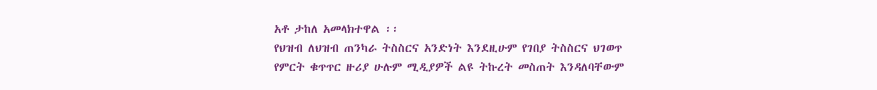አቶ ታከለ አመላክተዋል ፡፡
የህዝብ ለህዝብ ጠንካራ ትስስርና አንድነት እንደዚሁም የገበያ ትስስርና ህገወጥ የምርት ቁጥጥር ዙሪያ ሁሉም ሚዲያዎች ልዩ ትኩረት መስጠት እንዳለባቸውም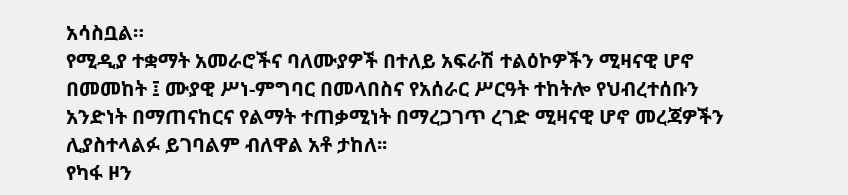አሳስቧል።
የሚዲያ ተቋማት አመራሮችና ባለሙያዎች በተለይ አፍራሽ ተልዕኮዎችን ሚዛናዊ ሆኖ በመመከት ፤ ሙያዊ ሥነ-ምግባር በመላበስና የአሰራር ሥርዓት ተከትሎ የህብረተሰቡን አንድነት በማጠናከርና የልማት ተጠቃሚነት በማረጋገጥ ረገድ ሚዛናዊ ሆኖ መረጃዎችን ሊያስተላልፉ ይገባልም ብለዋል አቶ ታከለ፡፡
የካፋ ዞን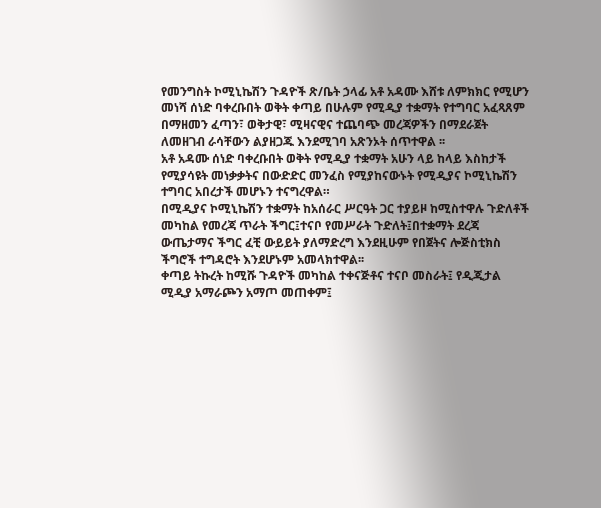የመንግስት ኮሚኒኬሽን ጉዳዮች ጽ/ቤት ኃላፊ አቶ አዳሙ እሸቱ ለምክክር የሚሆን መነሻ ሰነድ ባቀረቡበት ወቅት ቀጣይ በሁሉም የሚዲያ ተቋማት የተግባር አፈጻጸም በማዘመን ፈጣን፣ ወቅታዊ፣ ሚዛናዊና ተጨባጭ መረጃዎችን በማደራጀት ለመዘገብ ራሳቸውን ልያዘጋጁ እንደሚገባ አጽንኦት ሰጥተዋል ፡፡
አቶ አዳሙ ሰነድ ባቀረቡበት ወቅት የሚዲያ ተቋማት አሁን ላይ ከላይ እስከታች የሚያሳዩት መነቃቃትና በውድድር መንፈስ የሚያከናውኑት የሚዲያና ኮሚኒኬሽን ተግባር አበረታች መሆኑን ተናግረዋል።
በሚዲያና ኮሚኒኬሽን ተቋማት ከአሰራር ሥርዓት ጋር ተያይዞ ከሚስተዋሉ ጉድለቶች መካከል የመረጃ ጥራት ችግር፤ተናቦ የመሥራት ጉድለት፤በተቋማት ደረጃ ውጤታማና ችግር ፈቺ ውይይት ያለማድረግ እንደዚሁም የበጀትና ሎጅስቲክስ ችግሮች ተግዳሮት እንደሆኑም አመላክተዋል፡፡
ቀጣይ ትኩረት ከሚሹ ጉዳዮች መካከል ተቀናጅቶና ተናቦ መስራት፤ የዲጂታል ሚዲያ አማራጮን አማጦ መጠቀም፤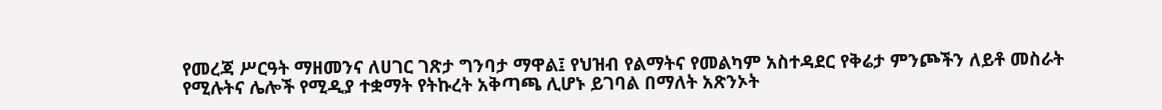የመረጃ ሥርዓት ማዘመንና ለሀገር ገጽታ ግንባታ ማዋል፤ የህዝብ የልማትና የመልካም አስተዳደር የቅሬታ ምንጮችን ለይቶ መስራት የሚሉትና ሌሎች የሚዲያ ተቋማት የትኩረት አቅጣጫ ሊሆኑ ይገባል በማለት አጽንኦት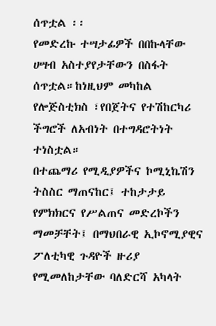ሰጥቷል ፡፡
የመድረኩ ተሣታፊዎች በበኩላቸው ሀሣብ አስተያየታቸውን በስፋት ሰጥቷል።ከነዚህም መካከል የሎጅስቲክስ ፣የበጀትና የተሽከርካሪ ችግሮች ለአብነት በተግዳሮትነት ተነስቷል።
በተጨማሪ የሚዲያዎችና ኮሚኒኬሽን ትስስር ማጠናከር፤ ተከታታይ የምክክርና የሥልጠና መድረኮችን ማመቻቸት፤ በማህበራዊ ኢኮኖሚያዊና ፖለቲካዊ ጉዳዮች ዙሪያ የሚመለከታቸው ባለድርሻ አካላት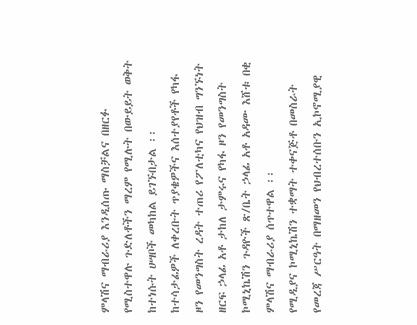ምላሽና ማብራሪያ እንዲሰጡ ማስቻልና በዘርፉ የሚስተዋሉ ጉድለቶችን ማረም የሚሉት በውይይት ወቅት ከተነሱት ሀሣቦች መካከል ይገኙበታል ፡፡
ከተሳታፊዎች ለቀረቡት ጥያቄዎችና እሰተያየቶች የካፋ ዞን የመንግስት ረዳት ተጠሪ የፖለቲካና የህዝብ ግንኙነት ዘርፍ ኃላፊ አቶ ታከለ ታምሩና የካፋ ዞን የመንግስት ኮሚኒኬሽን ጉዳዮች ጽ/ቤት ኃላፊ አቶ አዳሙ እሸቱ በቂ ምላሽና ማብራሪያ ሰጥተዋል ፡፡
የሚዲያና ኮሚኒኬሽን ተቋማት ተቀናጅቶ በመስራት የመረጃ ሥርዓት በማዘመን የህብረተሰቡን ኢኮኖሚያዊ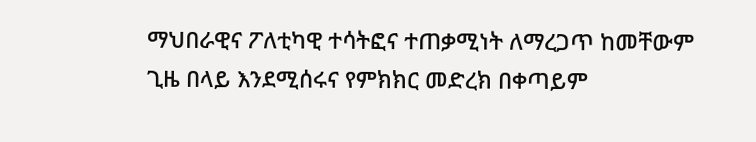ማህበራዊና ፖለቲካዊ ተሳትፎና ተጠቃሚነት ለማረጋጥ ከመቸውም ጊዜ በላይ እንደሚሰሩና የምክክር መድረክ በቀጣይም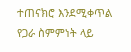ተጠናክሮ እንደሚቀጥል የጋራ ስምምነት ላይ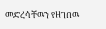መድረሳቸዉን የዘገበዉ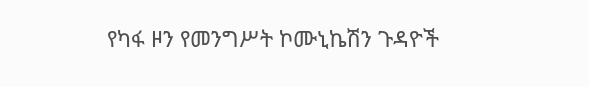የካፋ ዞን የመንግሥት ኮሙኒኬሽን ጉዳዮች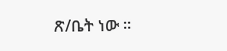ጽ/ቤት ነው ።